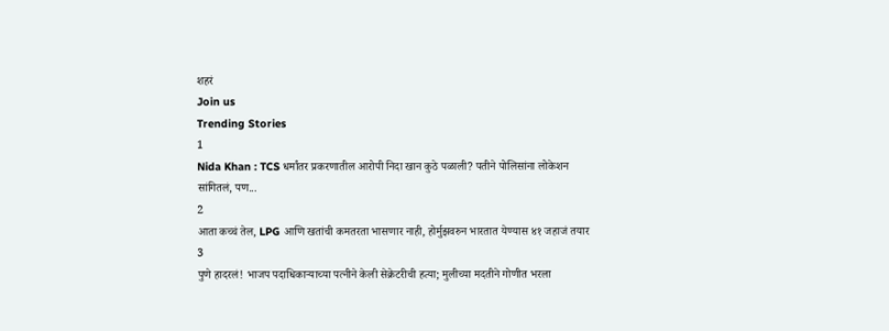शहरं
Join us
Trending Stories
1
Nida Khan : TCS धर्मांतर प्रकरणातील आरोपी निदा खान कुठे पळाली? पतीने पोलिसांना लोकेशन सांगितलं, पण...
2
आता कच्चं तेल, LPG आणि खतांची कमतरता भासणार नाही, होर्मुझवरुन भारतात येण्यास ४१ जहाजं तयार
3
पुणे हादरलं! भाजप पदाधिकाऱ्याच्या पत्नीने केली सेक्रेटरीची हत्या; मुलीच्या मदतीने गोणीत भरला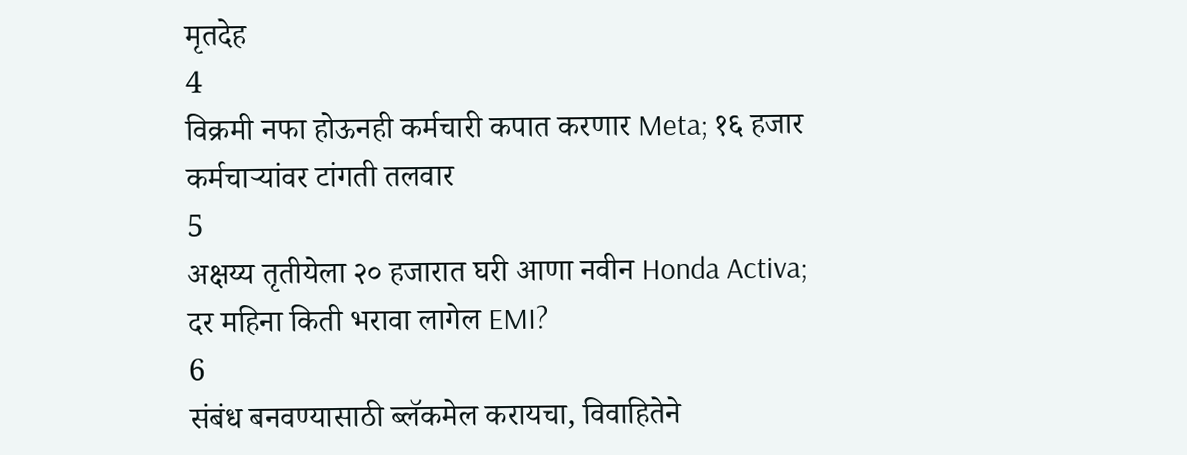मृतदेह
4
विक्रमी नफा होऊनही कर्मचारी कपात करणार Meta; १६ हजार कर्मचाऱ्यांवर टांगती तलवार
5
अक्षय्य तृतीयेला २० हजारात घरी आणा नवीन Honda Activa; दर महिना किती भरावा लागेल EMI?
6
संबंध बनवण्यासाठी ब्लॅकमेल करायचा, विवाहितेने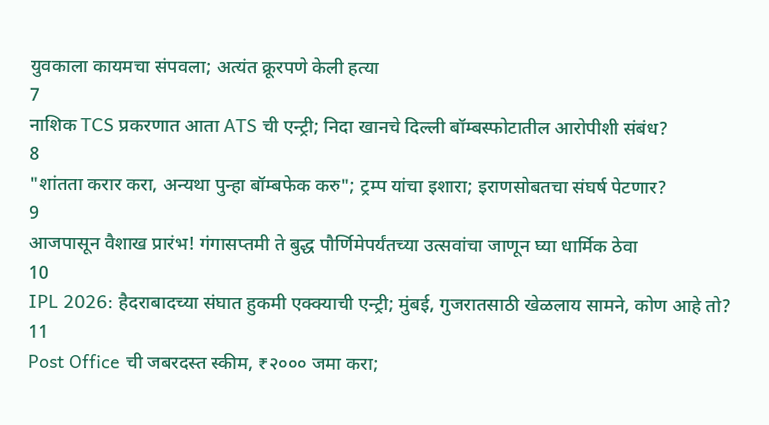युवकाला कायमचा संपवला; अत्यंत क्रूरपणे केली हत्या
7
नाशिक TCS प्रकरणात आता ATS ची एन्ट्री; निदा खानचे दिल्ली बॉम्बस्फोटातील आरोपीशी संबंध?
8
"शांतता करार करा, अन्यथा पुन्हा बॉम्बफेक करु"; ट्रम्प यांचा इशारा; इराणसोबतचा संघर्ष पेटणार?
9
आजपासून वैशाख प्रारंभ! गंगासप्तमी ते बुद्ध पौर्णिमेपर्यंतच्या उत्सवांचा जाणून घ्या धार्मिक ठेवा
10
IPL 2026: हैदराबादच्या संघात हुकमी एक्क्याची एन्ट्री; मुंबई, गुजरातसाठी खेळलाय सामने, कोण आहे तो?
11
Post Office ची जबरदस्त स्कीम, ₹२००० जमा करा;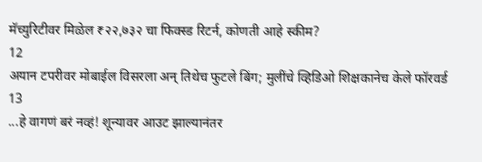मॅच्युरिटीवर मिळेल ₹२२,७३२ चा फिक्स्ड रिटर्न, कोणती आहे स्कीम?
12
अयान टपरीवर मोबाईल विसरला अन् तिथेच फुटले बिंग; मुलींचे व्हिडिओ शिक्षकानेच केले फॉरवर्ड
13
...हे वागणं बरं नव्हं! शून्यावर आउट झाल्यानंतर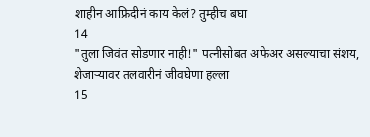शाहीन आफ्रिदीनं काय केलं? तुम्हीच बघा
14
"तुला जिवंत सोडणार नाही!" पत्नीसोबत अफेअर असल्याचा संशय, शेजाऱ्यावर तलवारीनं जीवघेणा हल्ला
15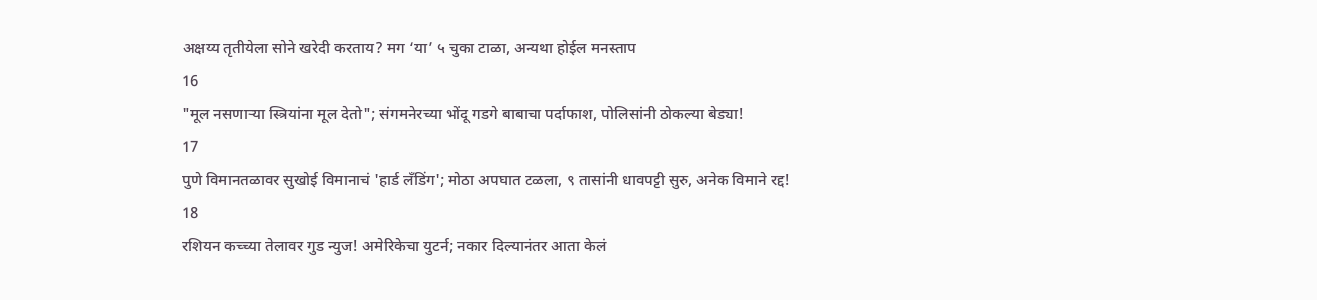अक्षय्य तृतीयेला सोने खरेदी करताय? मग ‘या’ ५ चुका टाळा, अन्यथा होईल मनस्ताप
16
"मूल नसणाऱ्या स्त्रियांना मूल देतो"; संगमनेरच्या भोंदू गडगे बाबाचा पर्दाफाश, पोलिसांनी ठोकल्या बेड्या!
17
पुणे विमानतळावर सुखोई विमानाचं 'हार्ड लँडिंग'; मोठा अपघात टळला, ९ तासांनी धावपट्टी सुरु, अनेक विमाने रद्द!
18
रशियन कच्च्या तेलावर गुड न्युज! अमेरिकेचा युटर्न; नकार दिल्यानंतर आता केलं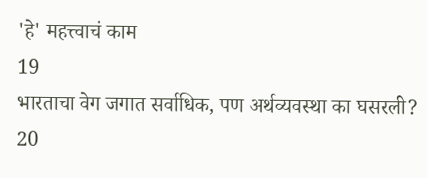'हे' महत्त्वाचं काम
19
भारताचा वेग जगात सर्वाधिक, पण अर्थव्यवस्था का घसरली?
20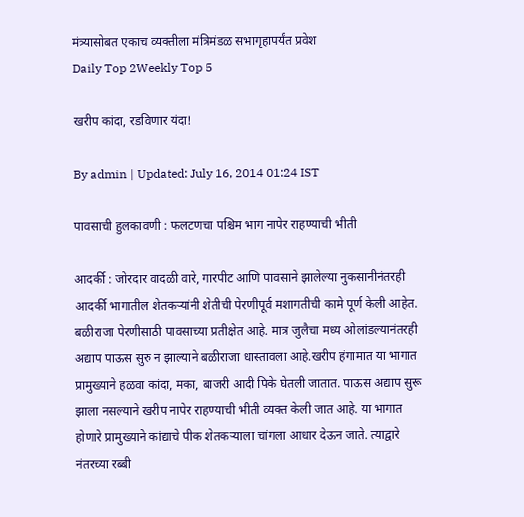मंत्र्यासोबत एकाच व्यक्तीला मंत्रिमंडळ सभागृहापर्यंत प्रवेश
Daily Top 2Weekly Top 5

खरीप कांदा, रडविणार यंदा!

By admin | Updated: July 16, 2014 01:24 IST

पावसाची हुलकावणी : फलटणचा पश्चिम भाग नापेर राहण्याची भीती

आदर्की : जोरदार वादळी वारे, गारपीट आणि पावसाने झालेल्या नुकसानीनंतरही आदर्की भागातील शेतकऱ्यांनी शेतीची पेरणीपूर्व मशागतीची कामे पूर्ण केली आहेत. बळीराजा पेरणीसाठी पावसाच्या प्रतीक्षेत आहे. मात्र जुलैचा मध्य ओलांडल्यानंतरही अद्याप पाऊस सुरु न झाल्याने बळीराजा धास्तावला आहे.खरीप हंगामात या भागात प्रामुख्याने हळवा कांदा, मका, बाजरी आदी पिके घेतली जातात. पाऊस अद्याप सुरू झाला नसल्याने खरीप नापेर राहण्याची भीती व्यक्त केली जात आहे. या भागात होणारे प्रामुख्याने कांद्याचे पीक शेतकऱ्याला चांगला आधार देऊन जाते. त्याद्वारे नंतरच्या रब्बी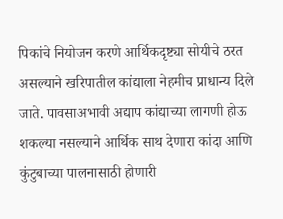पिकांचे नियोजन करणे आर्थिकदृष्ट्या सोयीचे ठरत असल्याने खरिपातील कांद्याला नेहमीच प्राधान्य दिले जाते. पावसाअभावी अद्याप कांद्याच्या लागणी होऊ शकल्या नसल्याने आर्थिक साथ देणारा कांदा आणि कुंटुबाच्या पालनासाठी होणारी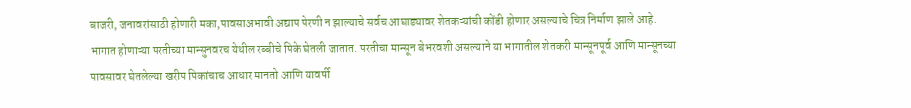बाजरी, जनावरांसाठी होणारी मका,पावसाअभावी अद्याप पेरणी न झाल्याचे सर्वच आघाड्यावर शेतकऱ्यांची कोंडी होणार असल्याचे चित्र निर्माण झाले आहे. भागात होणाऱ्या परतीच्या मान्सुनवरच येथील रब्बीचे पिके घेतली जातात. परतीचा मान्सून बेभरवशी असल्याने या भागातील शेतकरी मान्सूनपूर्व आणि मान्सूनच्या पावसावर घेतलेल्या खरीप पिकांचाच आधार मानतो आणि यावर्षी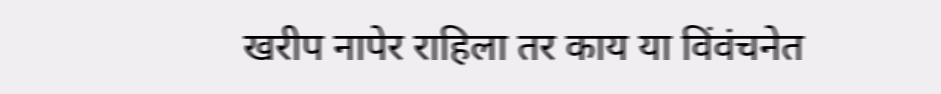खरीप नापेर राहिला तर काय या विंवंचनेत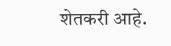शेतकरी आहे.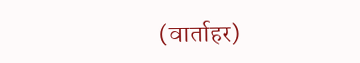(वार्ताहर)